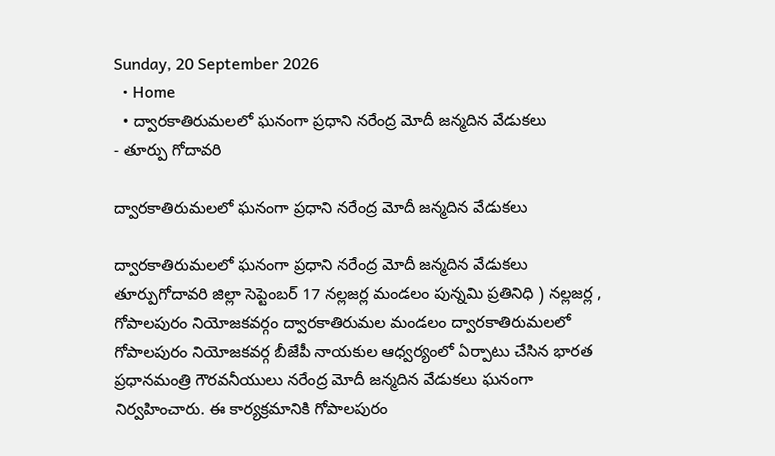Sunday, 20 September 2026
  • Home
  • ద్వారకాతిరుమలలో ఘనంగా ప్రధాని నరేంద్ర మోదీ జన్మదిన వేడుకలు
- తూర్పు గోదావరి

ద్వారకాతిరుమలలో ఘనంగా ప్రధాని నరేంద్ర మోదీ జన్మదిన వేడుకలు

ద్వారకాతిరుమలలో ఘనంగా ప్రధాని నరేంద్ర మోదీ జన్మదిన వేడుకలు తూర్పుగోదావరి జిల్లా సెప్టెంబర్ 17 నల్లజర్ల మండలం పున్నమి ప్రతినిధి ) నల్లజర్ల , గోపాలపురం నియోజకవర్గం ద్వారకాతిరుమల మండలం ద్వారకాతిరుమలలో గోపాలపురం నియోజకవర్గ బీజేపీ నాయకుల ఆధ్వర్యంలో ఏర్పాటు చేసిన భారత ప్రధానమంత్రి గౌరవనీయులు నరేంద్ర మోదీ జన్మదిన వేడుకలు ఘనంగా నిర్వహించారు. ఈ కార్యక్రమానికి గోపాలపురం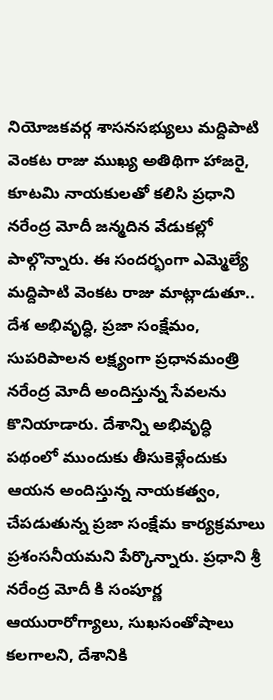నియోజకవర్గ శాసనసభ్యులు మద్దిపాటి వెంకట రాజు ముఖ్య అతిథిగా హాజరై, కూటమి నాయకులతో కలిసి ప్రధాని నరేంద్ర మోదీ జన్మదిన వేడుకల్లో పాల్గొన్నారు. ఈ సందర్భంగా ఎమ్మెల్యే మద్దిపాటి వెంకట రాజు మాట్లాడుతూ.. దేశ అభివృద్ధి, ప్రజా సంక్షేమం, సుపరిపాలన లక్ష్యంగా ప్రధానమంత్రి నరేంద్ర మోదీ అందిస్తున్న సేవలను కొనియాడారు. దేశాన్ని అభివృద్ధి పథంలో ముందుకు తీసుకెళ్లేందుకు ఆయన అందిస్తున్న నాయకత్వం, చేపడుతున్న ప్రజా సంక్షేమ కార్యక్రమాలు ప్రశంసనీయమని పేర్కొన్నారు. ప్రధాని శ్రీ నరేంద్ర మోదీ కి సంపూర్ణ ఆయురారోగ్యాలు, సుఖసంతోషాలు కలగాలని, దేశానికి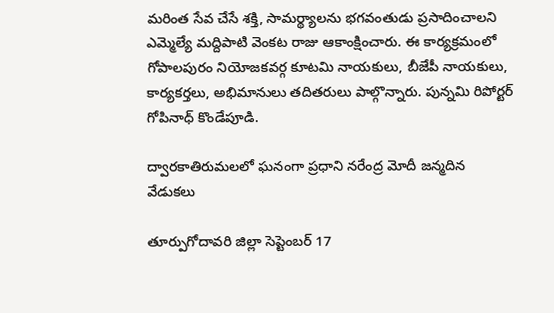మరింత సేవ చేసే శక్తి, సామర్థ్యాలను భగవంతుడు ప్రసాదించాలని ఎమ్మెల్యే మద్దిపాటి వెంకట రాజు ఆకాంక్షించారు. ఈ కార్యక్రమంలో గోపాలపురం నియోజకవర్గ కూటమి నాయకులు, బీజేపీ నాయకులు, కార్యకర్తలు, అభిమానులు తదితరులు పాల్గొన్నారు. పున్నమి రిపోర్టర్ గోపినాధ్ కొండేపూడి.

ద్వారకాతిరుమలలో ఘనంగా ప్రధాని నరేంద్ర మోదీ జన్మదిన వేడుకలు

తూర్పుగోదావరి జిల్లా సెప్టెంబర్ 17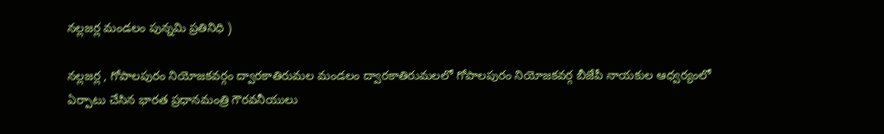నల్లజర్ల మండలం పున్నమి ప్రతినిధి )

నల్లజర్ల , గోపాలపురం నియోజకవర్గం ద్వారకాతిరుమల మండలం ద్వారకాతిరుమలలో గోపాలపురం నియోజకవర్గ బీజేపీ నాయకుల ఆధ్వర్యంలో ఏర్పాటు చేసిన భారత ప్రధానమంత్రి గౌరవనీయులు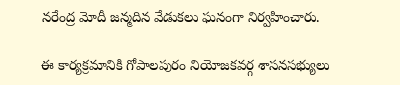నరేంద్ర మోదీ జన్మదిన వేడుకలు ఘనంగా నిర్వహించారు.

ఈ కార్యక్రమానికి గోపాలపురం నియోజకవర్గ శాసనసభ్యులు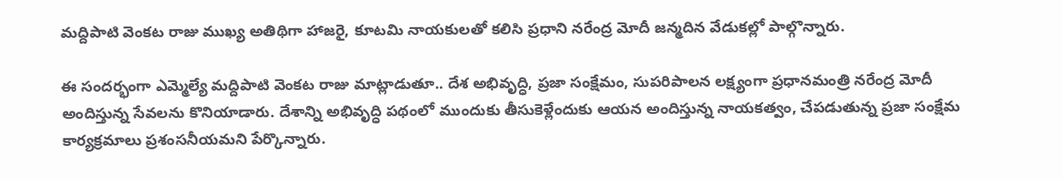మద్దిపాటి వెంకట రాజు ముఖ్య అతిథిగా హాజరై, కూటమి నాయకులతో కలిసి ప్రధాని నరేంద్ర మోదీ జన్మదిన వేడుకల్లో పాల్గొన్నారు.

ఈ సందర్భంగా ఎమ్మెల్యే మద్దిపాటి వెంకట రాజు మాట్లాడుతూ.. దేశ అభివృద్ధి, ప్రజా సంక్షేమం, సుపరిపాలన లక్ష్యంగా ప్రధానమంత్రి నరేంద్ర మోదీ అందిస్తున్న సేవలను కొనియాడారు. దేశాన్ని అభివృద్ధి పథంలో ముందుకు తీసుకెళ్లేందుకు ఆయన అందిస్తున్న నాయకత్వం, చేపడుతున్న ప్రజా సంక్షేమ కార్యక్రమాలు ప్రశంసనీయమని పేర్కొన్నారు.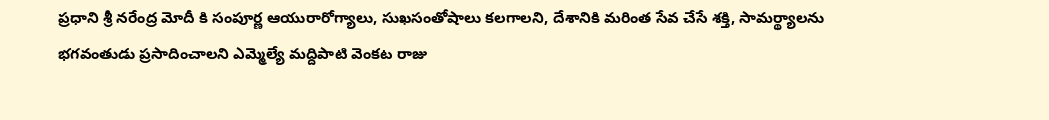ప్రధాని శ్రీ నరేంద్ర మోదీ కి సంపూర్ణ ఆయురారోగ్యాలు, సుఖసంతోషాలు కలగాలని, దేశానికి మరింత సేవ చేసే శక్తి, సామర్థ్యాలను భగవంతుడు ప్రసాదించాలని ఎమ్మెల్యే మద్దిపాటి వెంకట రాజు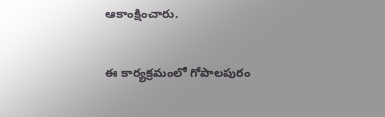ఆకాంక్షించారు.

ఈ కార్యక్రమంలో గోపాలపురం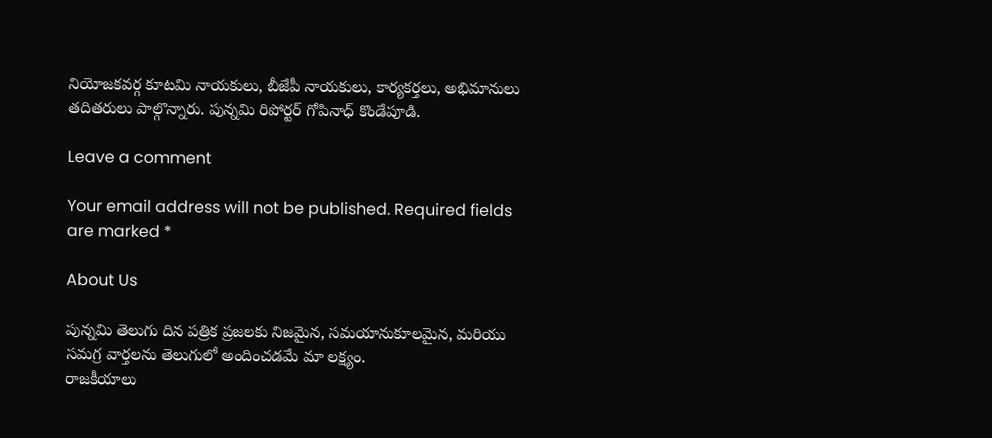నియోజకవర్గ కూటమి నాయకులు, బీజేపీ నాయకులు, కార్యకర్తలు, అభిమానులు తదితరులు పాల్గొన్నారు. పున్నమి రిపోర్టర్ గోపినాధ్ కొండేపూడి.

Leave a comment

Your email address will not be published. Required fields are marked *

About Us

పున్నమి తెలుగు దిన పత్రిక ప్రజలకు నిజమైన, సమయానుకూలమైన, మరియు సమగ్ర వార్తలను తెలుగులో అందించడమే మా లక్ష్యం.
రాజకీయాలు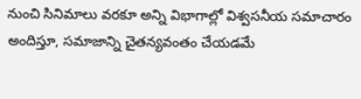నుంచి సినిమాలు వరకూ అన్ని విభాగాల్లో విశ్వసనీయ సమాచారం అందిస్తూ, సమాజాన్ని చైతన్యవంతం చేయడమే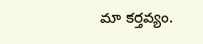మా కర్తవ్యం.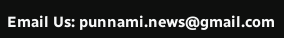Email Us: punnami.news@gmail.com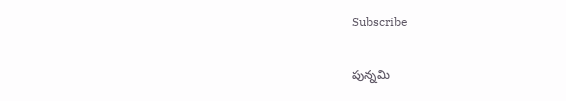Subscribe

పున్నమి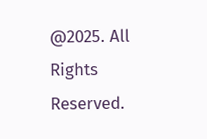@2025. All Rights Reserved.